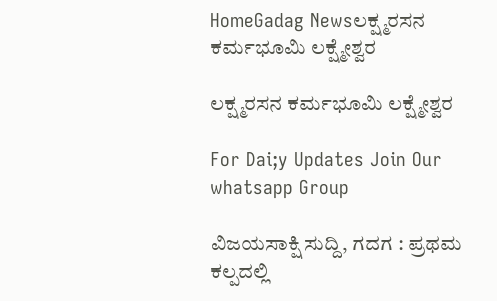HomeGadag Newsಲಕ್ಷ್ಮರಸನ ಕರ್ಮಭೂಮಿ ಲಕ್ಷ್ಮೇಶ್ವರ

ಲಕ್ಷ್ಮರಸನ ಕರ್ಮಭೂಮಿ ಲಕ್ಷ್ಮೇಶ್ವರ

For Dai;y Updates Join Our whatsapp Group

ವಿಜಯಸಾಕ್ಷಿ ಸುದ್ದಿ, ಗದಗ : ಪ್ರಥಮ ಕಲ್ಪದಲ್ಲಿ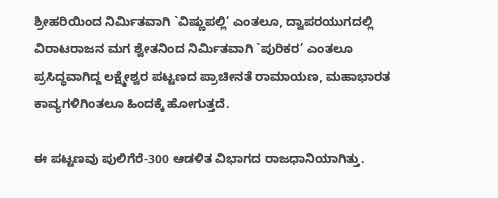ಶ್ರೀಹರಿಯಿಂದ ನಿರ್ಮಿತವಾಗಿ `ವಿಷ್ಣುಪಲ್ಲಿ’ ಎಂತಲೂ, ದ್ವಾಪರಯುಗದಲ್ಲಿ ವಿರಾಟರಾಜನ ಮಗ ಶ್ವೇತನಿಂದ ನಿರ್ಮಿತವಾಗಿ `ಪುರಿಕರ’ ಎಂತಲೂ ಪ್ರಸಿದ್ಧವಾಗಿದ್ದ ಲಕ್ಷ್ಮೇಶ್ವರ ಪಟ್ಟಣದ ಪ್ರಾಚೀನತೆ ರಾಮಾಯಣ, ಮಹಾಭಾರತ ಕಾವ್ಯಗಳಿಗಿಂತಲೂ ಹಿಂದಕ್ಕೆ ಹೋಗುತ್ತದೆ.

ಈ ಪಟ್ಟಣವು ಪುಲಿಗೆರೆ-300 ಆಡಳಿತ ವಿಭಾಗದ ರಾಜಧಾನಿಯಾಗಿತ್ತು.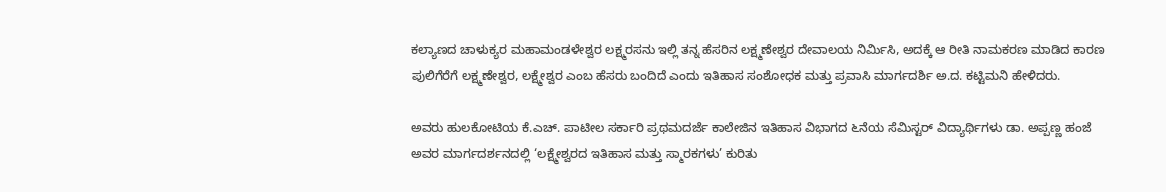ಕಲ್ಯಾಣದ ಚಾಳುಕ್ಯರ ಮಹಾಮಂಡಳೇಶ್ವರ ಲಕ್ಷ್ಮರಸನು ಇಲ್ಲಿ ತನ್ನ ಹೆಸರಿನ ಲಕ್ಷ್ಮಣೇಶ್ವರ ದೇವಾಲಯ ನಿರ್ಮಿಸಿ, ಅದಕ್ಕೆ ಆ ರೀತಿ ನಾಮಕರಣ ಮಾಡಿದ ಕಾರಣ ಪುಲಿಗೆರೆಗೆ ಲಕ್ಷ್ಮಣೇಶ್ವರ, ಲಕ್ಷ್ಮೇಶ್ವರ ಎಂಬ ಹೆಸರು ಬಂದಿದೆ ಎಂದು ಇತಿಹಾಸ ಸಂಶೋಧಕ ಮತ್ತು ಪ್ರವಾಸಿ ಮಾರ್ಗದರ್ಶಿ ಅ.ದ. ಕಟ್ಟಿಮನಿ ಹೇಳಿದರು.

ಅವರು ಹುಲಕೋಟಿಯ ಕೆ.ಎಚ್. ಪಾಟೀಲ ಸರ್ಕಾರಿ ಪ್ರಥಮದರ್ಜೆ ಕಾಲೇಜಿನ ಇತಿಹಾಸ ವಿಭಾಗದ ೬ನೆಯ ಸೆಮಿಸ್ಟರ್ ವಿದ್ಯಾರ್ಥಿಗಳು ಡಾ. ಅಪ್ಪಣ್ಣ ಹಂಜೆ ಅವರ ಮಾರ್ಗದರ್ಶನದಲ್ಲಿ ‘ಲಕ್ಷ್ಮೇಶ್ವರದ ಇತಿಹಾಸ ಮತ್ತು ಸ್ಮಾರಕಗಳು’ ಕುರಿತು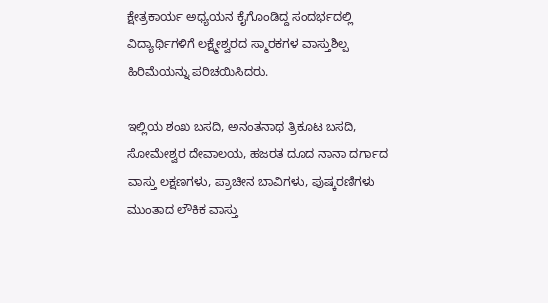ಕ್ಷೇತ್ರಕಾರ್ಯ ಅಧ್ಯಯನ ಕೈಗೊಂಡಿದ್ದ ಸಂದರ್ಭದಲ್ಲಿ ವಿದ್ಯಾರ್ಥಿಗಳಿಗೆ ಲಕ್ಷ್ಮೇಶ್ವರದ ಸ್ಮಾರಕಗಳ ವಾಸ್ತುಶಿಲ್ಪ ಹಿರಿಮೆಯನ್ನು ಪರಿಚಯಿಸಿದರು.

ಇಲ್ಲಿಯ ಶಂಖ ಬಸದಿ, ಅನಂತನಾಥ ತ್ರಿಕೂಟ ಬಸದಿ, ಸೋಮೇಶ್ವರ ದೇವಾಲಯ, ಹಜರತ ದೂದ ನಾನಾ ದರ್ಗಾದ ವಾಸ್ತು ಲಕ್ಷಣಗಳು, ಪ್ರಾಚೀನ ಬಾವಿಗಳು, ಪುಷ್ಕರಣಿಗಳು ಮುಂತಾದ ಲೌಕಿಕ ವಾಸ್ತು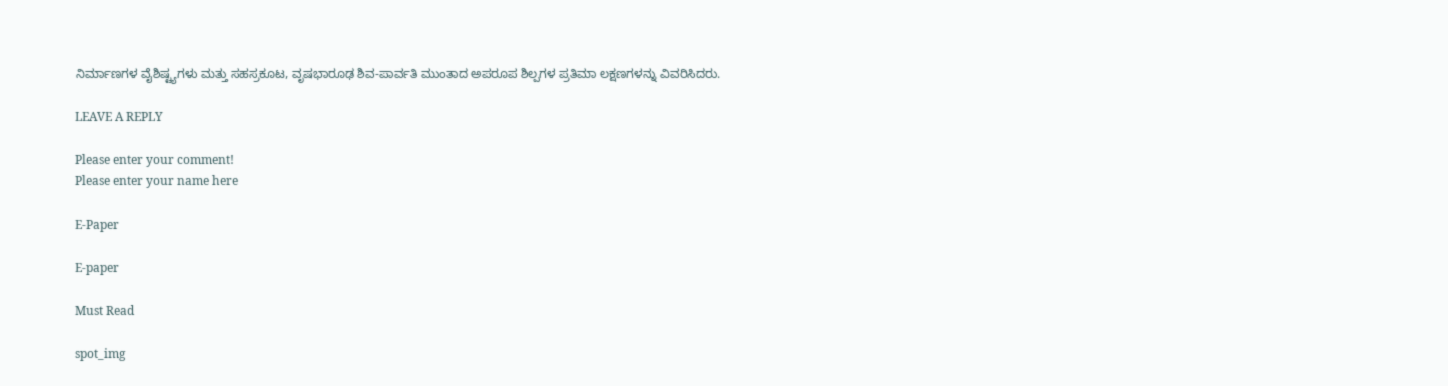ನಿರ್ಮಾಣಗಳ ವೈಶಿಷ್ಟ್ಯಗಳು ಮತ್ತು ಸಹಸ್ರಕೂಟ, ವೃಷಭಾರೂಢ ಶಿವ-ಪಾರ್ವತಿ ಮುಂತಾದ ಅಪರೂಪ ಶಿಲ್ಪಗಳ ಪ್ರತಿಮಾ ಲಕ್ಷಣಗಳನ್ನು ವಿವರಿಸಿದರು.

LEAVE A REPLY

Please enter your comment!
Please enter your name here

E-Paper

E-paper

Must Read

spot_img